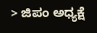> ಜಿಪಂ ಅಧ್ಯಕ್ಷೆ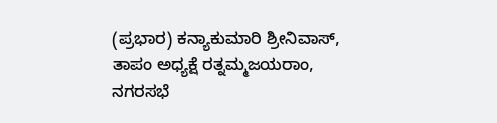(ಪ್ರಭಾರ) ಕನ್ಯಾಕುಮಾರಿ ಶ್ರೀನಿವಾಸ್, ತಾಪಂ ಅಧ್ಯಕ್ಷೆ ರತ್ನಮ್ಮಜಯರಾಂ, ನಗರಸಭೆ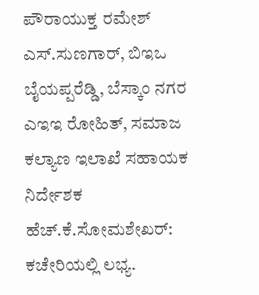ಪೌರಾಯುಕ್ತ ರಮೇಶ್ ಎಸ್.ಸುಣಗಾರ್, ಬಿಇಒ ಬೈಯಪ್ಪರೆಡ್ಡಿ, ಬೆಸ್ಕಾಂ ನಗರ ಎಇಇ ರೋಹಿತ್, ಸಮಾಜ ಕಲ್ಯಾಣ ಇಲಾಖೆ ಸಹಾಯಕ ನಿರ್ದೇಶಕ ಹೆಚ್.ಕೆ.ಸೋಮಶೇಖರ್: ಕಚೇರಿಯಲ್ಲಿ ಲಭ್ಯ.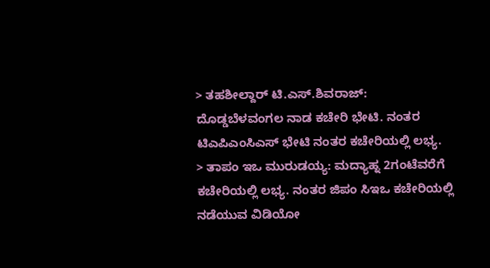> ತಹಶೀಲ್ದಾರ್ ಟಿ.ಎಸ್.ಶಿವರಾಜ್: ದೊಡ್ಡಬೆಳವಂಗಲ ನಾಡ ಕಚೇರಿ ಭೇಟಿ. ನಂತರ ಟಿಎಪಿಎಂಸಿಎಸ್ ಭೇಟಿ ನಂತರ ಕಚೇರಿಯಲ್ಲಿ ಲಭ್ಯ.
> ತಾಪಂ ಇಒ ಮುರುಡಯ್ಯ: ಮದ್ಯಾಹ್ನ 2ಗಂಟೆವರೆಗೆ ಕಚೇರಿಯಲ್ಲಿ ಲಭ್ಯ. ನಂತರ ಜಿಪಂ ಸಿಇಒ ಕಚೇರಿಯಲ್ಲಿ ನಡೆಯುವ ವಿಡಿಯೋ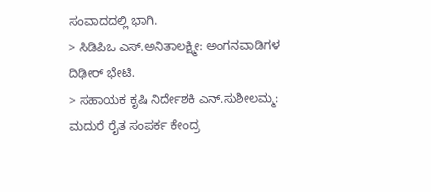ಸಂವಾದದಲ್ಲಿ ಭಾಗಿ.
> ಸಿಡಿಪಿಒ ಎಸ್.ಅನಿತಾಲಕ್ಷ್ಮೀ: ಅಂಗನವಾಡಿಗಳ ದಿಢೀರ್ ಭೇಟಿ.
> ಸಹಾಯಕ ಕೃಷಿ ನಿರ್ದೇಶಕಿ ಎನ್.ಸುಶೀಲಮ್ಮ: ಮದುರೆ ರೈತ ಸಂಪರ್ಕ ಕೇಂದ್ರ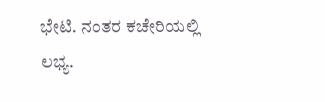ಭೇಟಿ. ನಂತರ ಕಚೇರಿಯಲ್ಲಿ ಲಭ್ಯ.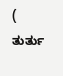( ತುರ್ತು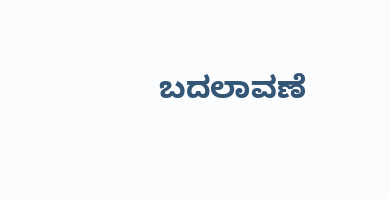ಬದಲಾವಣೆ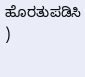ಹೊರತುಪಡಿಸಿ )